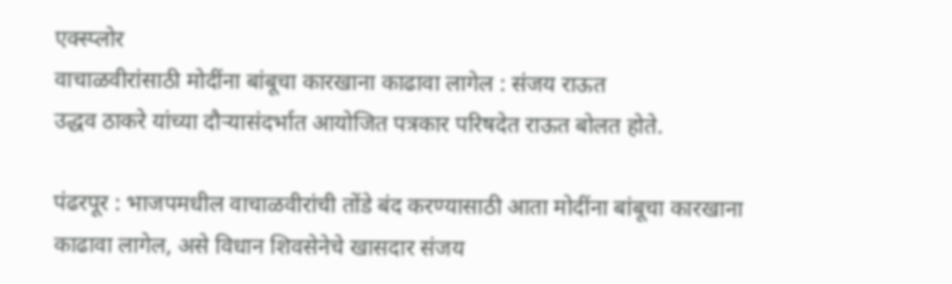एक्स्प्लोर
वाचाळवीरांसाठी मोदींना बांबूचा कारखाना काढावा लागेल : संजय राऊत
उद्धव ठाकरे यांच्या दौऱ्यासंदर्भात आयोजित पत्रकार परिषदेत राऊत बोलत होते.

पंढरपूर : भाजपमधील वाचाळवीरांची तोंडे बंद करण्यासाठी आता मोदींना बांबूचा कारखाना काढावा लागेल, असे विधान शिवसेनेचे खासदार संजय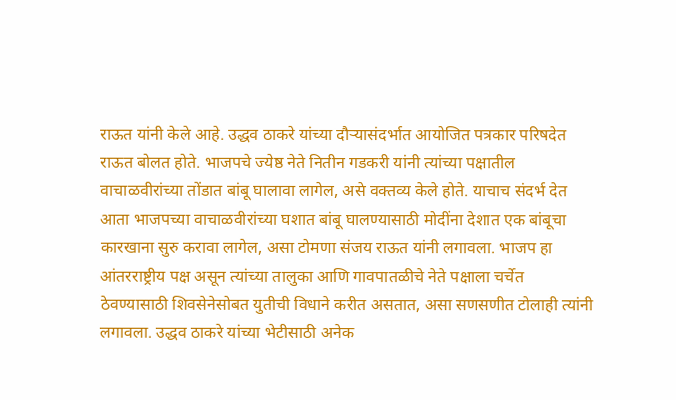राऊत यांनी केले आहे. उद्धव ठाकरे यांच्या दौऱ्यासंदर्भात आयोजित पत्रकार परिषदेत राऊत बोलत होते. भाजपचे ज्येष्ठ नेते नितीन गडकरी यांनी त्यांच्या पक्षातील वाचाळवीरांच्या तोंडात बांबू घालावा लागेल, असे वक्तव्य केले होते. याचाच संदर्भ देत आता भाजपच्या वाचाळवीरांच्या घशात बांबू घालण्यासाठी मोदींना देशात एक बांबूचा कारखाना सुरु करावा लागेल, असा टोमणा संजय राऊत यांनी लगावला. भाजप हा आंतरराष्ट्रीय पक्ष असून त्यांच्या तालुका आणि गावपातळीचे नेते पक्षाला चर्चेत ठेवण्यासाठी शिवसेनेसोबत युतीची विधाने करीत असतात, असा सणसणीत टोलाही त्यांनी लगावला. उद्धव ठाकरे यांच्या भेटीसाठी अनेक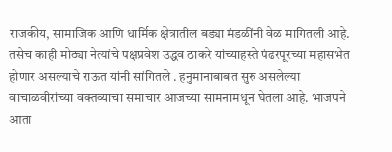राजकीय, सामाजिक आणि धार्मिक क्षेत्रातील बड्या मंडळींनी वेळ मागितली आहे. तसेच काही मोठ्या नेत्यांचे पक्षप्रवेश उद्धव ठाकरे यांच्याहस्ते पंढरपूरच्या महासभेत होणार असल्याचे राऊत यांनी सांगितले . हनुमानाबाबत सुरु असलेल्या वाचाळवीरांच्या वक्तव्याचा समाचार आजच्या सामनामधून घेतला आहे. भाजपने आता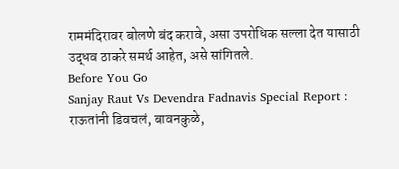राममंदिरावर बोलणे बंद करावे, असा उपरोधिक सल्ला देत यासाठी उद्धव ठाकरे समर्थ आहेत, असे सांगितले.
Before You Go
Sanjay Raut Vs Devendra Fadnavis Special Report : राऊतांनी डिवचलं, बावनकुळे,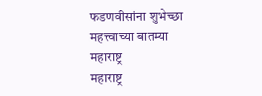फडणवीसांना शुभेच्छा
महत्त्वाच्या बातम्या
महाराष्ट्र
महाराष्ट्र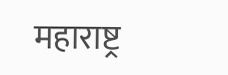महाराष्ट्र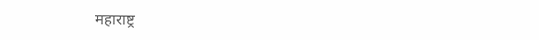महाराष्ट्र